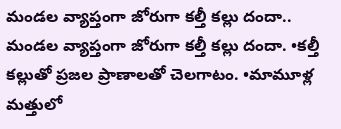మండల వ్యాప్తంగా జోరుగా కల్తీ కల్లు దందా..
మండల వ్యాప్తంగా జోరుగా కల్తీ కల్లు దందా. •కల్తీ కల్లుతో ప్రజల ప్రాణాలతో చెలగాటం. •మామూళ్ల మత్తులో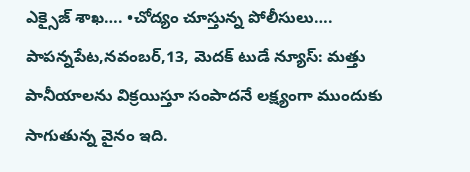ఎక్సైజ్ శాఖ…. •చోద్యం చూస్తున్న పోలీసులు…. పాపన్నపేట,నవంబర్,13, మెదక్ టుడే న్యూస్: మత్తు పానీయాలను విక్రయిస్తూ సంపాదనే లక్ష్యంగా ముందుకు సాగుతున్న వైనం ఇది.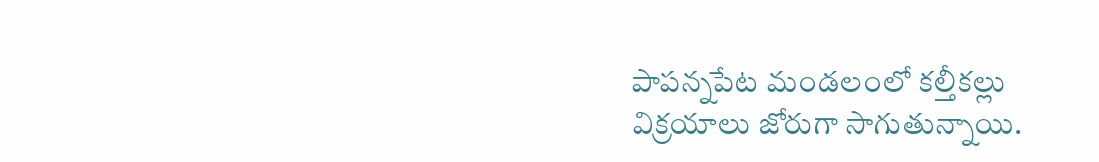పాపన్నపేట మండలంలో కల్తీకల్లు విక్రయాలు జోరుగా సాగుతున్నాయి.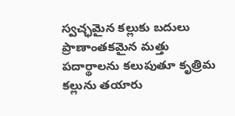స్వచ్ఛమైన కల్లుకు బదులు ప్రాణాంతకమైన మత్తు పదార్థాలను కలుపుతూ కృత్రిమ కల్లును తయారు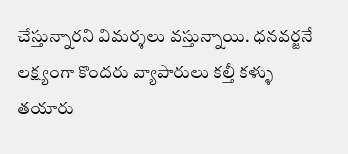చేస్తున్నారని విమర్శలు వస్తున్నాయి. ధనవర్జనే లక్ష్యంగా కొందరు వ్యాపారులు కల్తీ కళ్ళు తయారు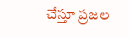చేస్తూ ప్రజల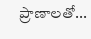ప్రాణాలతో...